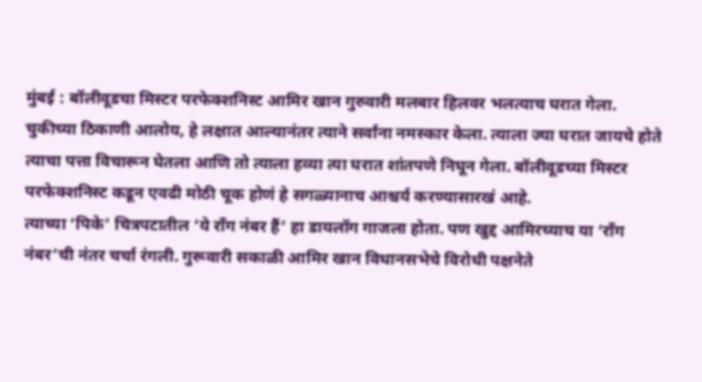मुंबई : बॉलीवूडचा मिस्टर परफेक्शनिस्ट आमिर खान गुरुवारी मलबार हिलवर भलत्याच घरात गेला. चुकीच्या ठिकाणी आलोय, हे लक्षात आल्यानंतर त्याने सर्वांना नमस्कार केला. त्याला ज्या घरात जायचे होते त्याचा पत्ता विचारून घेतला आणि तो त्याला हव्या त्या घरात शांतपणे निघून गेला. बॉलीवूडच्या मिस्टर परफेक्शनिस्ट कडून एवढी मोठी चूक होणं हे सगळ्यानाच आश्चर्य करण्यासारखं आहे.
त्याच्या ‘पिके’ चित्रपटातील ‘ये रॉंग नंबर हैं’ हा डायलॉग गाजला होता. पण खुद्द आमिरच्याच या ‘रॉंग नंबर’ची नंतर चर्चा रंगली. गुरूवारी सकाळी आमिर खान विधानसभेचे विरोधी पक्षनेते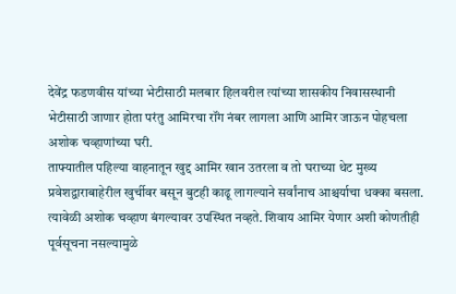देवेंद्र फडणवीस यांच्या भेटीसाठी मलबार हिलवरील त्यांच्या शासकीय निवासस्थानी भेटीसाठी जाणार होता परंतु आमिरचा रॉंग नंबर लागला आणि आमिर जाऊन पोहचला अशोक चव्हाणांच्या घरी.
ताफ्यातील पहिल्या वाहनातून खुद्द आमिर खान उतरला व तो घराच्या थेट मुख्य प्रवेशद्वाराबाहेरील खुर्चीवर बसून बुटही काढू लागल्याने सर्वांनाच आश्चर्याचा धक्का बसला. त्यावेळी अशोक चव्हाण बंगल्यावर उपस्थित नव्हते. शिवाय आमिर येणार अशी कोणतीही पूर्वसूचना नसल्यामुळे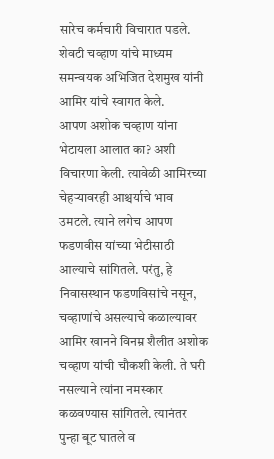सारेच कर्मचारी विचारात पडले. शेवटी चव्हाण यांचे माध्यम समन्वयक अभिजित देशमुख यांनी आमिर यांचे स्वागत केले.
आपण अशोक चव्हाण यांना भेटायला आलात का? अशी विचारणा केली. त्यावेळी आमिरच्या चेहऱ्यावरही आश्चर्याचे भाव उमटले. त्याने लगेच आपण फडणवीस यांच्या भेटीसाठी आल्याचे सांगितले. परंतु, हे निवासस्थान फडणविसांचे नसून, चव्हाणांचे असल्याचे कळाल्यावर आमिर खानने विनम्र शैलीत अशोक चव्हाण यांची चौकशी केली. ते घरी नसल्याने त्यांना नमस्कार कळवण्यास सांगितले. त्यानंतर पुन्हा बूट घातले व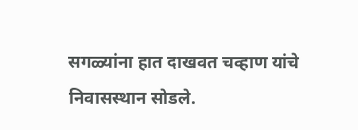सगळ्यांना हात दाखवत चव्हाण यांचे निवासस्थान सोडले.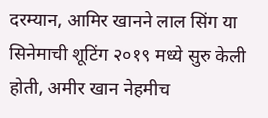दरम्यान, आमिर खानने लाल सिंग या सिनेमाची शूटिंग २०१९ मध्ये सुरु केली होती, अमीर खान नेहमीच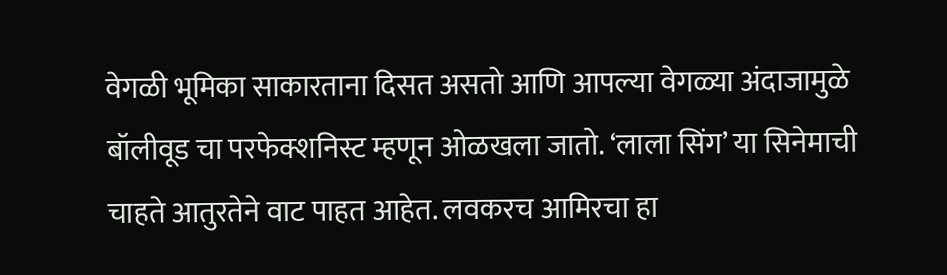वेगळी भूमिका साकारताना दिसत असतो आणि आपल्या वेगळ्या अंदाजामुळे बॉलीवूड चा परफेक्शनिस्ट म्हणून ओळखला जातो. ‘लाला सिंग’ या सिनेमाची चाहते आतुरतेने वाट पाहत आहेत. लवकरच आमिरचा हा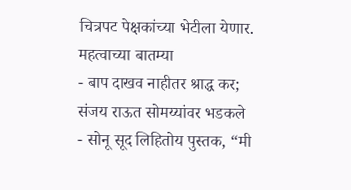चित्रपट पेक्षकांच्या भेटीला येणार.
महत्वाच्या बातम्या
- बाप दाखव नाहीतर श्राद्ध कर; संजय राऊत सोमय्यांवर भडकले
- सोनू सूद लिहितोय पुस्तक, “मी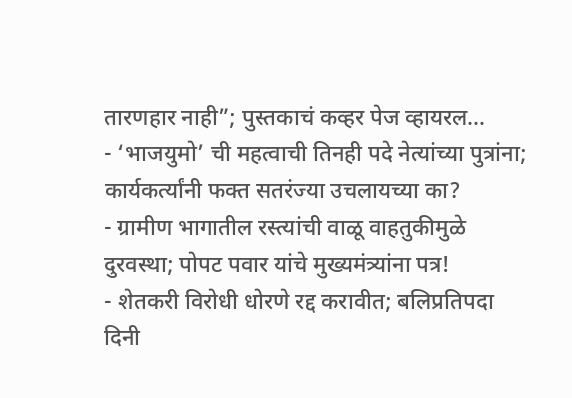तारणहार नाही”; पुस्तकाचं कव्हर पेज व्हायरल…
- ‘भाजयुमो’ ची महत्वाची तिनही पदे नेत्यांच्या पुत्रांना; कार्यकर्त्यांनी फक्त सतरंज्या उचलायच्या का?
- ग्रामीण भागातील रस्त्यांची वाळू वाहतुकीमुळे दुरवस्था; पोपट पवार यांचे मुख्यमंत्र्यांना पत्र!
- शेतकरी विरोधी धोरणे रद्द करावीत; बलिप्रतिपदा दिनी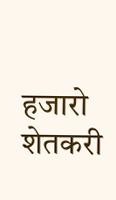हजारो शेतकरी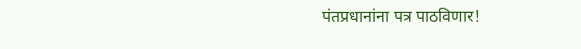पंतप्रधानांना पत्र पाठविणार!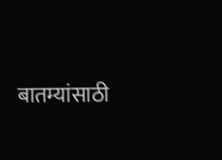बातम्यांसाठी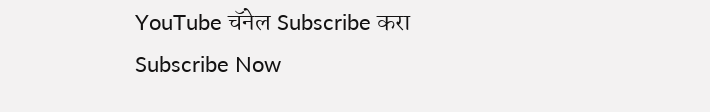YouTube चॅनेल Subscribe करा
Subscribe Now